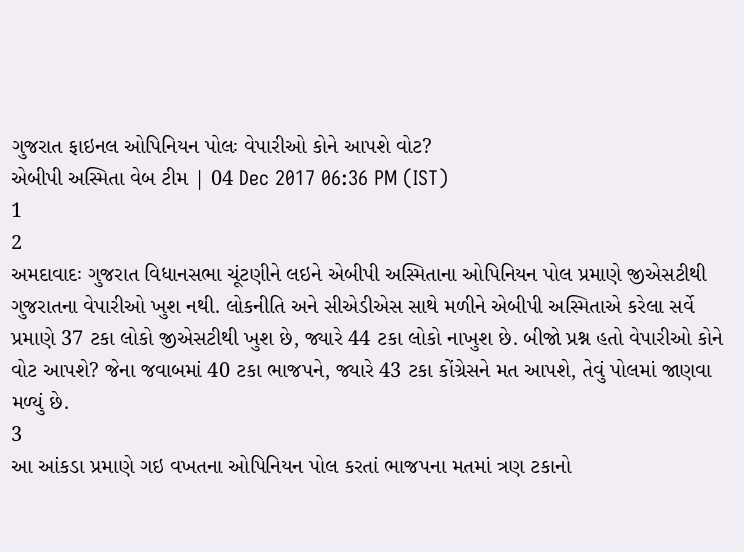ગુજરાત ફાઇનલ ઓપિનિયન પોલઃ વેપારીઓ કોને આપશે વોટ?
એબીપી અસ્મિતા વેબ ટીમ | 04 Dec 2017 06:36 PM (IST)
1
2
અમદાવાદઃ ગુજરાત વિધાનસભા ચૂંટણીને લઇને એબીપી અસ્મિતાના ઓપિનિયન પોલ પ્રમાણે જીએસટીથી ગુજરાતના વેપારીઓ ખુશ નથી. લોકનીતિ અને સીએડીએસ સાથે મળીને એબીપી અસ્મિતાએ કરેલા સર્વે પ્રમાણે 37 ટકા લોકો જીએસટીથી ખુશ છે, જ્યારે 44 ટકા લોકો નાખુશ છે. બીજો પ્રશ્ન હતો વેપારીઓ કોને વોટ આપશે? જેના જવાબમાં 40 ટકા ભાજપને, જ્યારે 43 ટકા કોંગ્રેસને મત આપશે, તેવું પોલમાં જાણવા મળ્યું છે.
3
આ આંકડા પ્રમાણે ગઇ વખતના ઓપિનિયન પોલ કરતાં ભાજપના મતમાં ત્રણ ટકાનો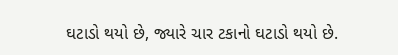ઘટાડો થયો છે, જ્યારે ચાર ટકાનો ઘટાડો થયો છે.